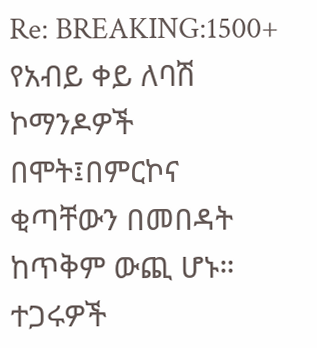Re: BREAKING:1500+ የአብይ ቀይ ለባሽ ኮማንዶዎች በሞት፤በምርኮና ቂጣቸውን በመበዳት ከጥቅም ውጪ ሆኑ። ተጋሩዎች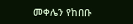መቀሌን የከበቡ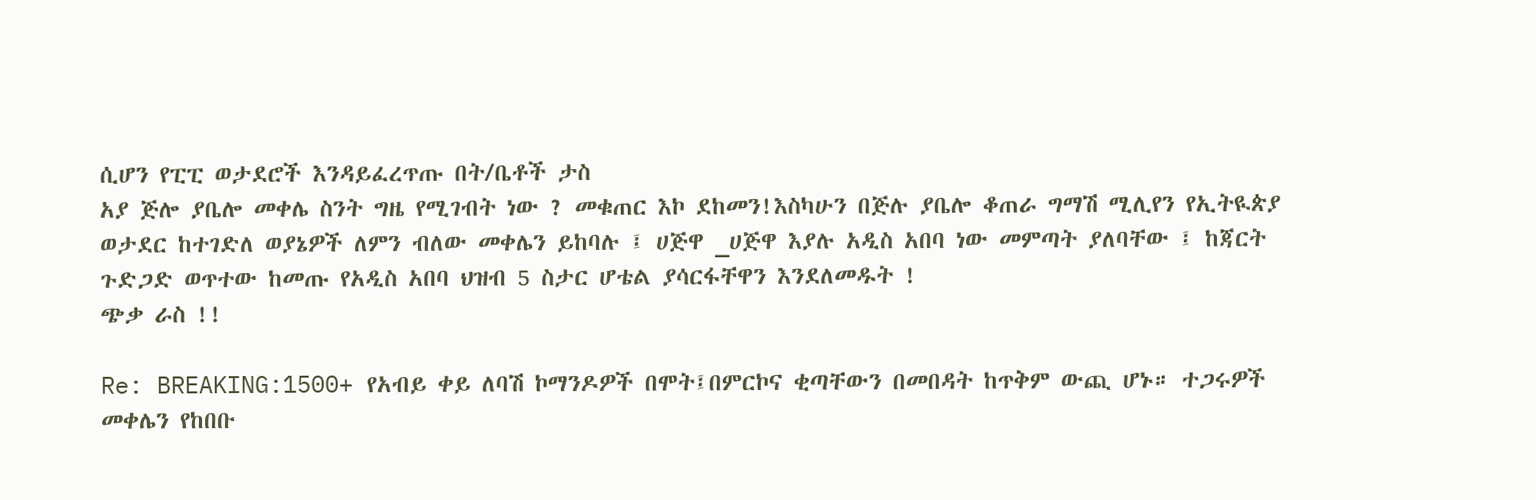ሲሆን የፒፒ ወታደሮች እንዳይፈረጥጡ በት/ቤቶች ታስ
አያ ጅሎ ያቤሎ መቀሌ ስንት ግዜ የሚገብት ነው ? መቁጠር እኮ ደከመን!እስካሁን በጅሉ ያቤሎ ቆጠራ ግማሽ ሚሊየን የኢትዪጵያ ወታደር ከተገድለ ወያኔዎች ለምን ብለው መቀሌን ይከባሉ ፤ ሀጅዋ _ሀጅዋ እያሉ አዲስ አበባ ነው መምጣት ያለባቸው ፤ ከጃርት ጉድጋድ ወጥተው ከመጡ የአዲስ አበባ ህዝብ 5 ስታር ሆቴል ያሳርፋቸዋን እንደለመዱት !
ጭቃ ራስ !!

Re: BREAKING:1500+ የአብይ ቀይ ለባሽ ኮማንዶዎች በሞት፤በምርኮና ቂጣቸውን በመበዳት ከጥቅም ውጪ ሆኑ። ተጋሩዎች መቀሌን የከበቡ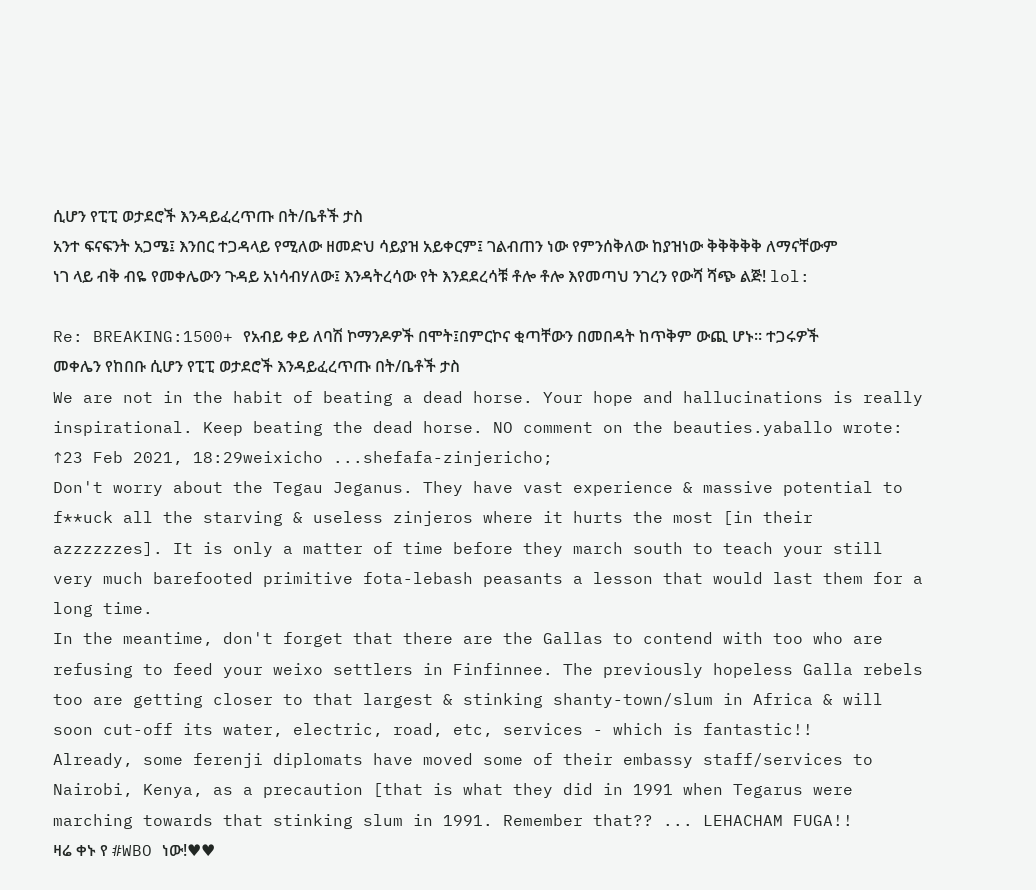ሲሆን የፒፒ ወታደሮች እንዳይፈረጥጡ በት/ቤቶች ታስ
አንተ ፍናፍንት አጋሜ፤ እንበር ተጋዳላይ የሚለው ዘመድህ ሳይያዝ አይቀርም፤ ገልብጠን ነው የምንሰቅለው ከያዝነው ቅቅቅቅቅ ለማናቸውም ነገ ላይ ብቅ ብዬ የመቀሌውን ጉዳይ አነሳብሃለው፤ እንዳትረሳው የት እንደደረሳቹ ቶሎ ቶሎ እየመጣህ ንገረን የውሻ ሻጭ ልጅ! lol:

Re: BREAKING:1500+ የአብይ ቀይ ለባሽ ኮማንዶዎች በሞት፤በምርኮና ቂጣቸውን በመበዳት ከጥቅም ውጪ ሆኑ። ተጋሩዎች መቀሌን የከበቡ ሲሆን የፒፒ ወታደሮች እንዳይፈረጥጡ በት/ቤቶች ታስ
We are not in the habit of beating a dead horse. Your hope and hallucinations is really inspirational. Keep beating the dead horse. NO comment on the beauties.yaballo wrote: ↑23 Feb 2021, 18:29weixicho ...shefafa-zinjericho;
Don't worry about the Tegau Jeganus. They have vast experience & massive potential to f**uck all the starving & useless zinjeros where it hurts the most [in their azzzzzzes]. It is only a matter of time before they march south to teach your still very much barefooted primitive fota-lebash peasants a lesson that would last them for a long time.
In the meantime, don't forget that there are the Gallas to contend with too who are refusing to feed your weixo settlers in Finfinnee. The previously hopeless Galla rebels too are getting closer to that largest & stinking shanty-town/slum in Africa & will soon cut-off its water, electric, road, etc, services - which is fantastic!!
Already, some ferenji diplomats have moved some of their embassy staff/services to Nairobi, Kenya, as a precaution [that is what they did in 1991 when Tegarus were marching towards that stinking slum in 1991. Remember that?? ... LEHACHAM FUGA!!
ዛሬ ቀኑ የ #WBO ነው!♥♥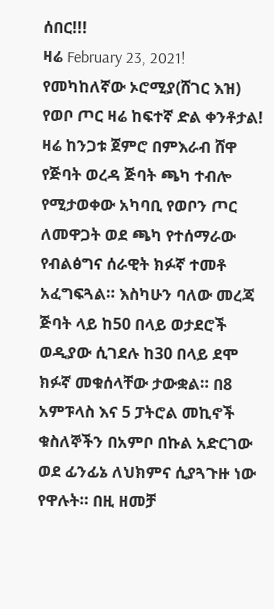ሰበር!!!
ዛሬ February 23, 2021!
የመካከለኛው ኦሮሚያ(ሸገር እዝ) የወቦ ጦር ዛሬ ከፍተኛ ድል ቀንቶታል!
ዛሬ ከንጋቱ ጀምሮ በምእራብ ሸዋ የጅባት ወረዳ ጅባት ጫካ ተብሎ የሚታወቀው አካባቢ የወቦን ጦር ለመዋጋት ወደ ጫካ የተሰማራው የብልፅግና ሰራዊት ክፉኛ ተመቶ አፈግፍጓል። እስካሁን ባለው መረጃ ጅባት ላይ ከ50 በላይ ወታደሮች ወዲያው ሲገደሉ ከ30 በላይ ደሞ ክፉኛ መቁሰላቸው ታውቋል። በ8 አምፑላስ እና 5 ፓትሮል መኪኖች ቁስለኞችን በአምቦ በኩል አድርገው ወደ ፊንፊኔ ለህክምና ሲያጓጉዙ ነው የዋሉት። በዚ ዘመቻ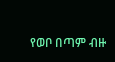የወቦ በጣም ብዙ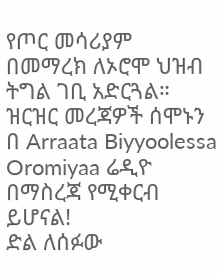የጦር መሳሪያም በመማረክ ለኦሮሞ ህዝብ ትግል ገቢ አድርጓል። ዝርዝር መረጃዎች ሰሞኑን በ Arraata Biyyoolessa Oromiyaa ሬዲዮ በማስረጃ የሚቀርብ ይሆናል!
ድል ለሰፉው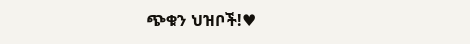ጭቁን ህዝቦች!♥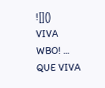![]()
VIVA WBO! ... QUE VIVA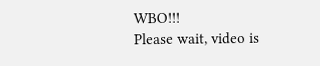WBO!!!
Please wait, video is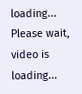loading...
Please wait, video is loading...